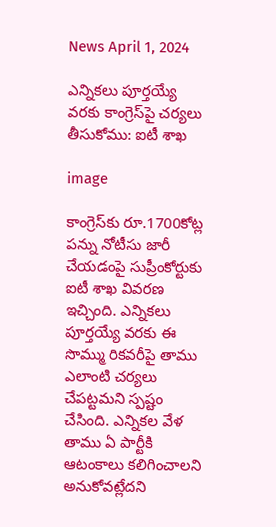News April 1, 2024

ఎన్నికలు పూర్తయ్యే వరకు కాంగ్రెస్‌పై చర్యలు తీసుకోము: ఐటీ శాఖ

image

కాంగ్రెస్‌కు రూ.1700కోట్ల పన్ను నోటీసు జారీ చేయడంపై సుప్రీంకోర్టుకు ఐటీ శాఖ వివరణ ఇచ్చింది. ఎన్నికలు పూర్తయ్యే వరకు ఈ సొమ్ము రికవరీపై తాము ఎలాంటి చర్యలు చేపట్టమని స్పష్టం చేసింది. ఎన్నికల వేళ తాము ఏ పార్టీకి ఆటంకాలు కలిగించాలని అనుకోవట్లేదని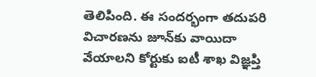తెలిపింది. ఈ సందర్భంగా తదుపరి విచారణను జూన్‌కు వాయిదా వేయాలని కోర్టుకు ఐటీ శాఖ విజ్ఞప్తి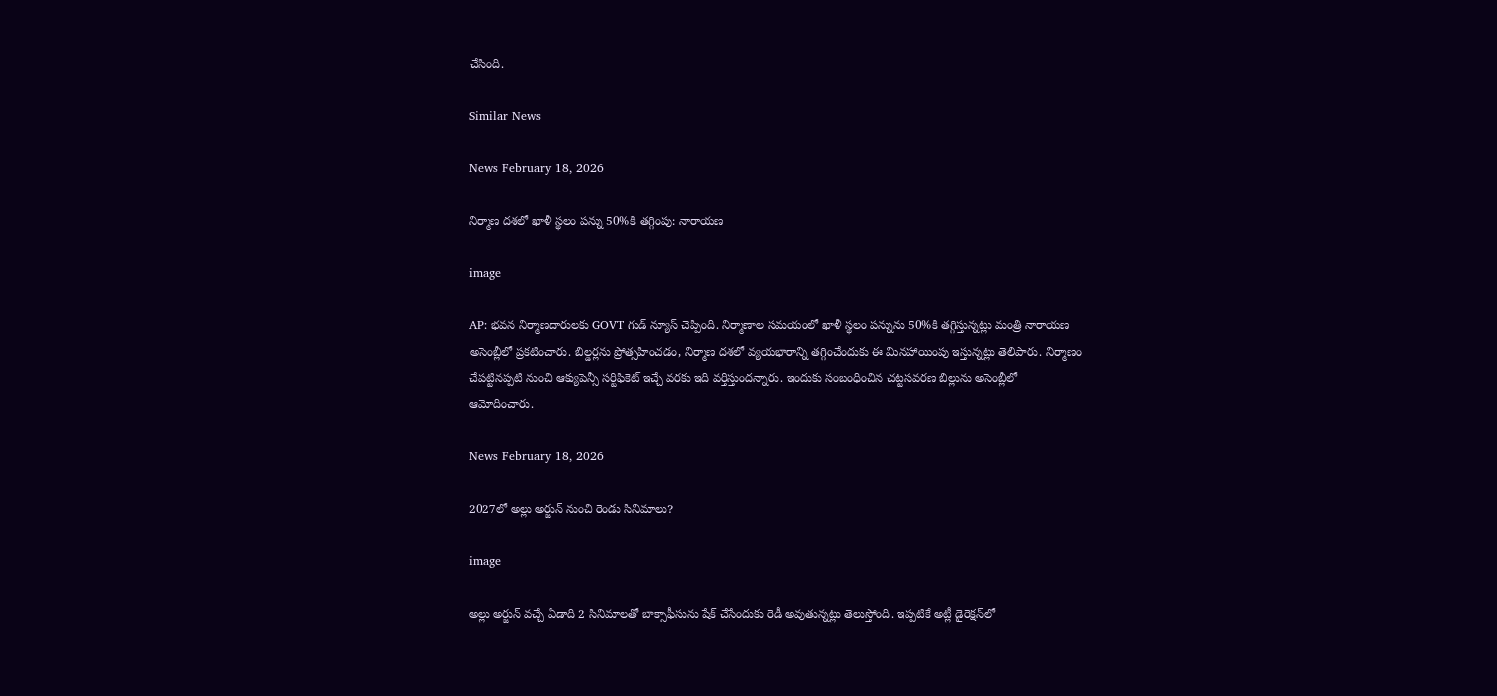చేసింది.

Similar News

News February 18, 2026

నిర్మాణ దశలో ఖాళీ స్థలం పన్ను 50%కి తగ్గింపు: నారాయణ

image

AP: భవన నిర్మాణదారులకు GOVT గుడ్ న్యూస్ చెప్పింది. నిర్మాణాల సమయంలో ఖాళీ స్థలం పన్నును 50%కి తగ్గిస్తున్నట్లు మంత్రి నారాయణ అసెంబ్లీలో ప్రకటించారు. బిల్డర్లను ప్రోత్సహించడం, నిర్మాణ దశలో వ్యయభారాన్ని తగ్గించేందుకు ఈ మినహాయింపు ఇస్తున్నట్లు తెలిపారు. నిర్మాణం చేపట్టినప్పటి నుంచి ఆక్యుపెన్సీ సర్టిఫికెట్ ఇచ్చే వరకు ఇది వర్తిస్తుందన్నారు. ఇందుకు సంబంధించిన చట్టసవరణ బిల్లును అసెంబ్లీలో ఆమోదించారు.

News February 18, 2026

2027లో అల్లు అర్జున్ నుంచి రెండు సినిమాలు?

image

అల్లు అర్జున్ వచ్చే ఏడాది 2 సినిమాలతో బాక్సాఫీసును షేక్ చేసేందుకు రెడీ అవుతున్నట్లు తెలుస్తోంది. ఇప్పటికే అట్లీ డైరెక్షన్‌లో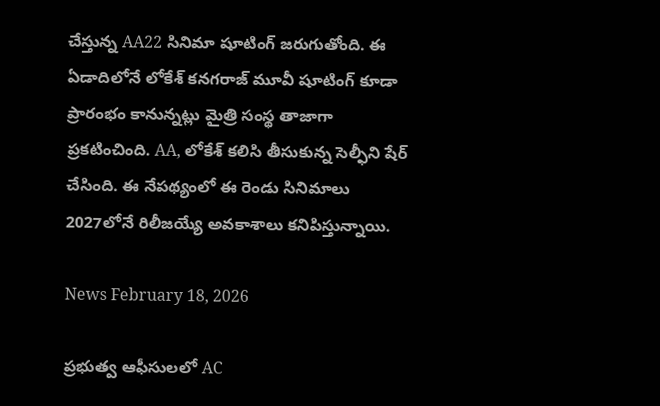చేస్తున్న AA22 సినిమా షూటింగ్ జరుగుతోంది. ఈ ఏడాదిలోనే లోకేశ్ కనగరాజ్ మూవీ షూటింగ్ కూడా ప్రారంభం కానున్నట్లు మైత్రి సంస్థ తాజాగా ప్రకటించింది. AA, లోకేశ్ కలిసి తీసుకున్న సెల్ఫీని షేర్ చేసింది. ఈ నేపథ్యంలో ఈ రెండు సినిమాలు 2027లోనే రిలీజయ్యే అవకాశాలు కనిపిస్తున్నాయి.

News February 18, 2026

ప్రభుత్వ ఆఫీసులలో AC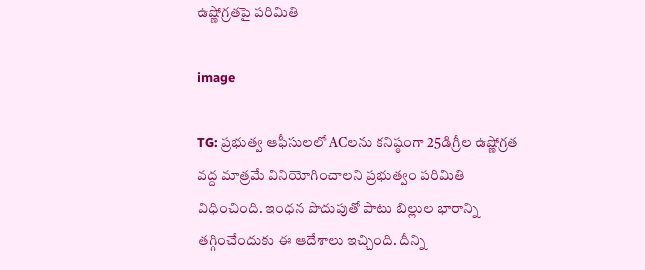ఉష్ణోగ్రతపై పరిమితి

image

TG: ప్రభుత్వ ఆఫీసులలో ACలను కనిష్ఠంగా 25డిగ్రీల ఉష్ణోగ్రత వద్ద మాత్రమే వినియోగించాలని ప్రభుత్వం పరిమితి విధించింది. ఇంధన పొదుపుతో పాటు బిల్లుల భారాన్ని తగ్గించేందుకు ఈ ఆదేశాలు ఇచ్చింది. దీన్ని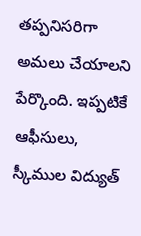తప్పనిసరిగా అమలు చేయాలని పేర్కొంది. ఇప్పటికే ఆఫీసులు, స్కీముల విద్యుత్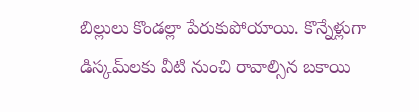బిల్లులు కొండల్లా పేరుకుపోయాయి. కొన్నేళ్లుగా డిస్కమ్‌లకు వీటి నుంచి రావాల్సిన బకాయి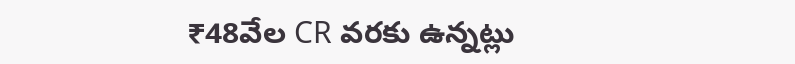₹48వేల CR వరకు ఉన్నట్లు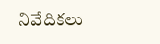నివేదికలు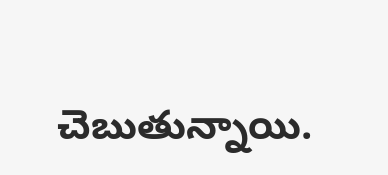చెబుతున్నాయి.